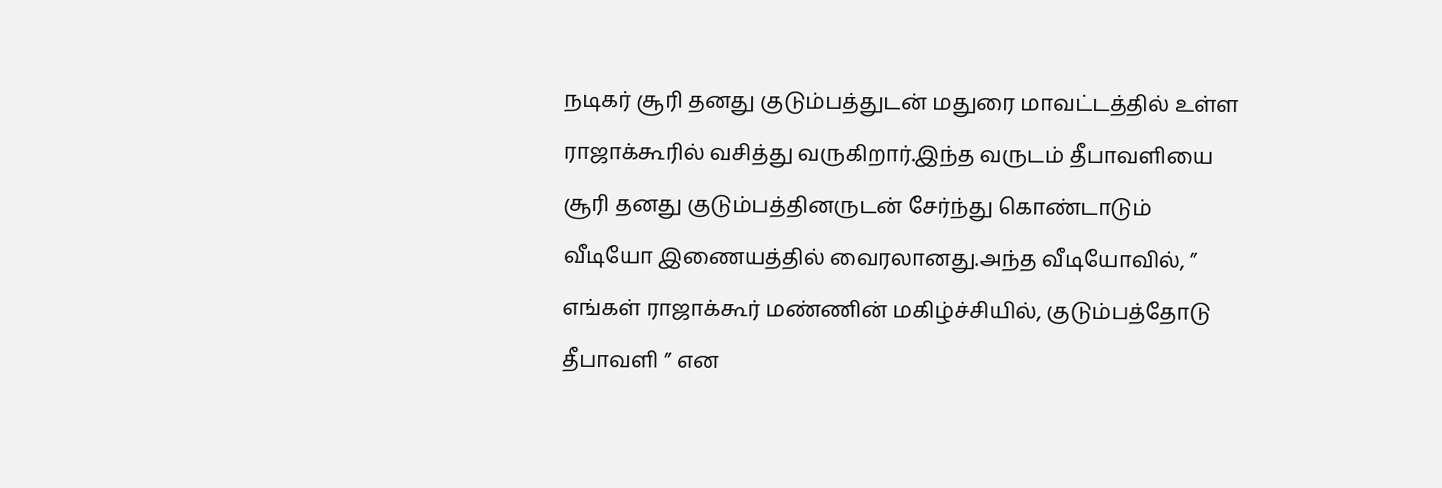நடிகர் சூரி தனது குடும்பத்துடன் மதுரை மாவட்டத்தில் உள்ள ராஜாக்கூரில் வசித்து வருகிறார்.இந்த வருடம் தீபாவளியை சூரி தனது குடும்பத்தினருடன் சேர்ந்து கொண்டாடும் வீடியோ இணையத்தில் வைரலானது.அந்த வீடியோவில், ” எங்கள் ராஜாக்கூர் மண்ணின் மகிழ்ச்சியில், குடும்பத்தோடு தீபாவளி ” என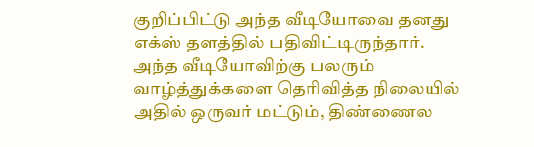குறிப்பிட்டு அந்த வீடியோவை தனது எக்ஸ் தளத்தில் பதிவிட்டிருந்தார்.
அந்த வீடியோவிற்கு பலரும் வாழ்த்துக்களை தெரிவித்த நிலையில் அதில் ஒருவர் மட்டும், திண்ணைல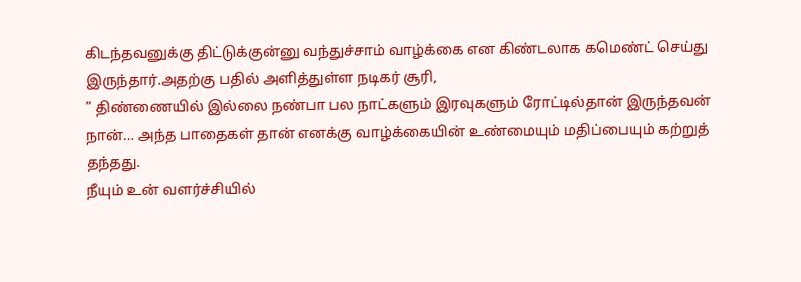கிடந்தவனுக்கு திட்டுக்குன்னு வந்துச்சாம் வாழ்க்கை என கிண்டலாக கமெண்ட் செய்து இருந்தார்.அதற்கு பதில் அளித்துள்ள நடிகர் சூரி,
” திண்ணையில் இல்லை நண்பா பல நாட்களும் இரவுகளும் ரோட்டில்தான் இருந்தவன் நான்… அந்த பாதைகள் தான் எனக்கு வாழ்க்கையின் உண்மையும் மதிப்பையும் கற்றுத் தந்தது.
நீயும் உன் வளர்ச்சியில்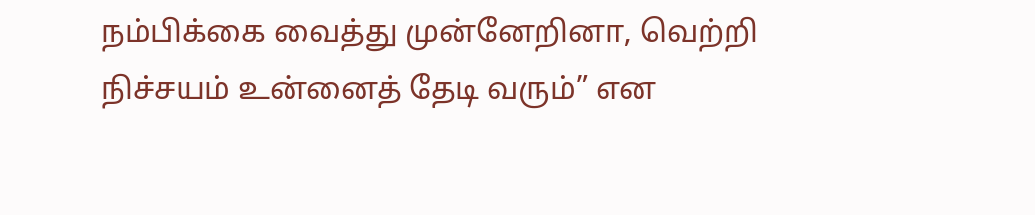நம்பிக்கை வைத்து முன்னேறினா, வெற்றி நிச்சயம் உன்னைத் தேடி வரும்” என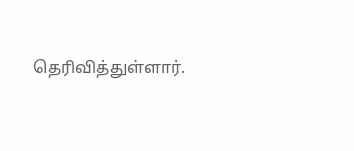தெரிவித்துள்ளார்.